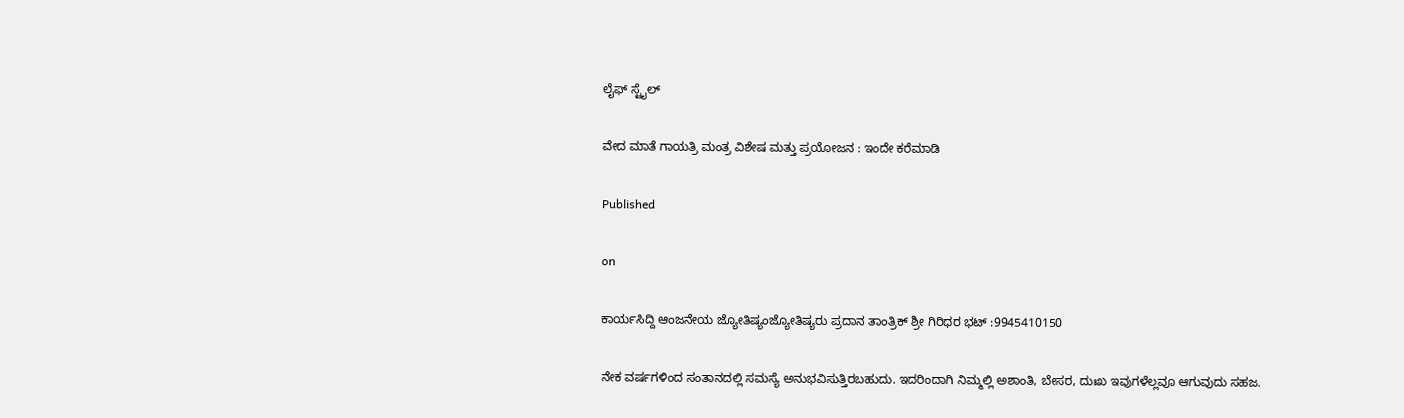ಲೈಫ್ ಸ್ಟೈಲ್

ವೇದ ಮಾತೆ ಗಾಯತ್ರಿ ಮಂತ್ರ ವಿಶೇಷ ಮತ್ತು ಪ್ರಯೋಜನ : ಇಂದೇ ಕರೆಮಾಡಿ

Published

on

ಕಾರ್ಯಸಿದ್ದಿ ಆಂಜನೇಯ ಜ್ಯೋತಿಷ್ಯಂಜ್ಯೋತಿಷ್ಯರು ಪ್ರದಾನ ತಾಂತ್ರಿಕ್ ಶ್ರೀ ಗಿರಿಧರ ಭಟ್ :9945410150

ನೇಕ ವರ್ಷಗಳಿಂದ ಸಂತಾನದಲ್ಲಿ ಸಮಸ್ಯೆ ಅನುಭವಿಸುತ್ತಿರಬಹುದು. ಇದರಿಂದಾಗಿ ನಿಮ್ಮಲ್ಲಿ ಅಶಾಂತಿ, ಬೇಸರ, ದುಃಖ ಇವುಗಳೆಲ್ಲವೂ ಆಗುವುದು ಸಹಜ.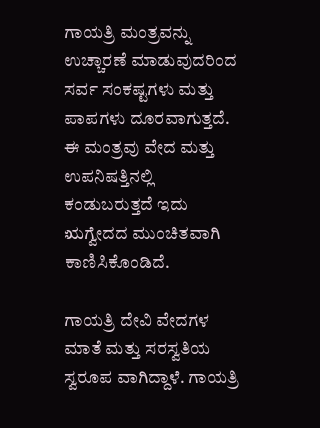ಗಾಯತ್ರಿ ಮಂತ್ರವನ್ನು ಉಚ್ಚಾರಣೆ ಮಾಡುವುದರಿಂದ ಸರ್ವ ಸಂಕಷ್ಟಗಳು ಮತ್ತು ಪಾಪಗಳು ದೂರವಾಗುತ್ತದೆ. ಈ ಮಂತ್ರವು ವೇದ ಮತ್ತು ಉಪನಿಷತ್ತಿನಲ್ಲಿ ಕಂಡುಬರುತ್ತದೆ ಇದು ಋಗ್ವೇದದ ಮುಂಚಿತವಾಗಿ ಕಾಣಿಸಿಕೊಂಡಿದೆ.

ಗಾಯತ್ರಿ ದೇವಿ ವೇದಗಳ ಮಾತೆ ಮತ್ತು ಸರಸ್ವತಿಯ ಸ್ವರೂಪ ವಾಗಿದ್ದಾಳೆ. ಗಾಯತ್ರಿ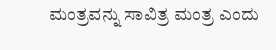ಮಂತ್ರವನ್ನು ಸಾವಿತ್ರ ಮಂತ್ರ ಎಂದು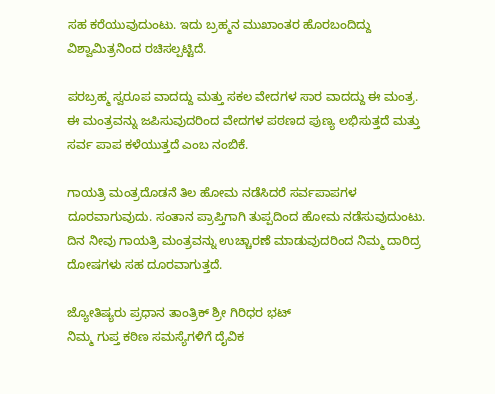ಸಹ ಕರೆಯುವುದುಂಟು. ಇದು ಬ್ರಹ್ಮನ ಮುಖಾಂತರ ಹೊರಬಂದಿದ್ದು ವಿಶ್ವಾಮಿತ್ರನಿಂದ ರಚಿಸಲ್ಪಟ್ಟಿದೆ.

ಪರಬ್ರಹ್ಮ ಸ್ವರೂಪ ವಾದದ್ದು ಮತ್ತು ಸಕಲ ವೇದಗಳ ಸಾರ ವಾದದ್ದು ಈ ಮಂತ್ರ. ಈ ಮಂತ್ರವನ್ನು ಜಪಿಸುವುದರಿಂದ ವೇದಗಳ ಪಠಣದ ಪುಣ್ಯ ಲಭಿಸುತ್ತದೆ ಮತ್ತು ಸರ್ವ ಪಾಪ ಕಳೆಯುತ್ತದೆ ಎಂಬ ನಂಬಿಕೆ.

ಗಾಯತ್ರಿ ಮಂತ್ರದೊಡನೆ ತಿಲ ಹೋಮ ನಡೆಸಿದರೆ ಸರ್ವಪಾಪಗಳ ದೂರವಾಗುವುದು. ಸಂತಾನ ಪ್ರಾಪ್ತಿಗಾಗಿ ತುಪ್ಪದಿಂದ ಹೋಮ ನಡೆಸುವುದುಂಟು. ದಿನ ನೀವು ಗಾಯತ್ರಿ ಮಂತ್ರವನ್ನು ಉಚ್ಚಾರಣೆ ಮಾಡುವುದರಿಂದ ನಿಮ್ಮ ದಾರಿದ್ರ ದೋಷಗಳು ಸಹ ದೂರವಾಗುತ್ತದೆ.

ಜ್ಯೋತಿಷ್ಯರು ಪ್ರಧಾನ ತಾಂತ್ರಿಕ್ ಶ್ರೀ ಗಿರಿಧರ ಭಟ್
ನಿಮ್ಮ ಗುಪ್ತ ಕಠಿಣ ಸಮಸ್ಯೆಗಳಿಗೆ ದೈವಿಕ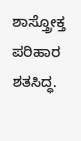ಶಾಸ್ತ್ರೋಕ್ತ ಪರಿಹಾರ ಶತಸಿದ್ಧ.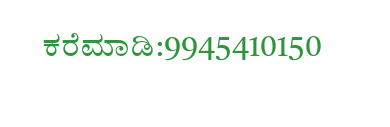ಕರೆಮಾಡಿ:9945410150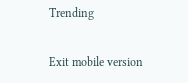Trending

Exit mobile version